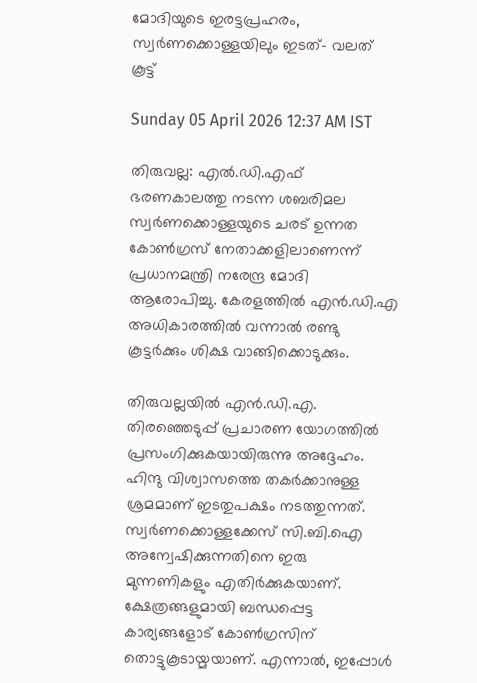മോദിയുടെ ഇരട്ടപ്രഹരം, സ്വർണക്കൊള്ളയിലും ഇടത്- വലത് കൂട്ട്

Sunday 05 April 2026 12:37 AM IST

തിരുവല്ല: എൽ.ഡി.എഫ് ഭരണകാലത്തു നടന്ന ശബരിമല സ്വർണക്കൊള്ളയുടെ ചരട് ഉന്നത കോൺഗ്രസ്‌ നേതാക്കളിലാണെന്ന് പ്രധാനമന്ത്രി നരേന്ദ്ര മോദി ആരോപിച്ചു. കേരളത്തിൽ എൻ.ഡി.എ അധികാരത്തിൽ വന്നാൽ രണ്ടു കൂട്ടർക്കും ശിക്ഷ വാങ്ങിക്കൊടുക്കും.

തിരുവല്ലയിൽ എൻ.ഡി.എ. തിരഞ്ഞെടുപ്പ് പ്രചാരണ യോഗത്തിൽ പ്രസംഗിക്കുകയായിരുന്നു അദ്ദേഹം. ഹിന്ദു വിശ്വാസത്തെ തകർക്കാനുള്ള ശ്രമമാണ് ഇടതുപക്ഷം നടത്തുന്നത്. സ്വർണക്കൊള്ളക്കേസ് സി.ബി.ഐ അന്വേഷിക്കുന്നതിനെ ഇരു മുന്നണികളും എതിർക്കുകയാണ്. ക്ഷേത്രങ്ങളുമായി ബന്ധപ്പെട്ട കാര്യങ്ങളോട് കോൺഗ്രസിന് തൊട്ടുകൂടായ്മയാണ്. എന്നാൽ, ഇപ്പോൾ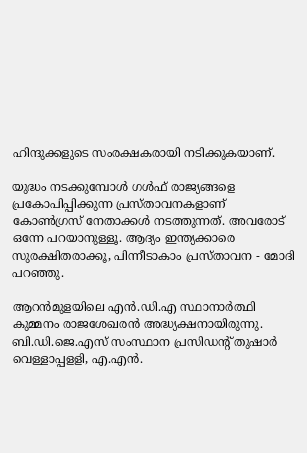ഹിന്ദുക്കളുടെ സംരക്ഷകരായി നടിക്കുകയാണ്.

യുദ്ധം നടക്കുമ്പോൾ ഗൾഫ് രാജ്യങ്ങളെ പ്രകോപിപ്പിക്കുന്ന പ്രസ്താവനകളാണ് കോൺഗ്രസ് നേതാക്കൾ നടത്തുന്നത്. അവരോട് ഒന്നേ പറയാനുള്ളൂ. ആദ്യം ഇന്ത്യക്കാരെ സുരക്ഷിതരാക്കൂ, പിന്നീടാകാം പ്രസ്താവന - മോദി പറഞ്ഞു.

ആറൻമുളയിലെ എൻ.ഡി.എ സ്ഥാനാർത്ഥി കുമ്മനം രാജശേഖരൻ അദ്ധ്യക്ഷനായിരുന്നു. ബി.ഡി.ജെ.എസ് സംസ്ഥാന പ്രസിഡന്റ് തുഷാർ വെള്ളാപ്പളളി, എ.എൻ.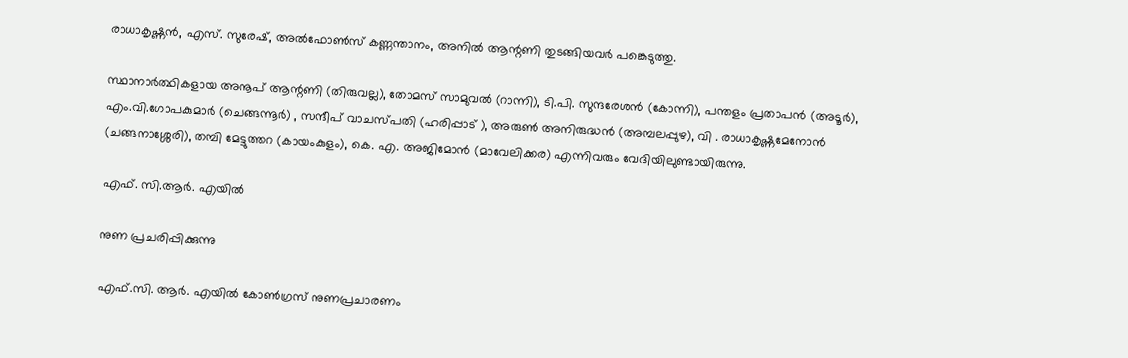രാധാകൃഷ്ണൻ, എസ്. സുരേഷ്, അൽഫോൺസ് കണ്ണന്താനം, അനിൽ ആന്റണി തുടങ്ങിയവർ പങ്കെടുത്തു.

സ്ഥാനാർത്ഥികളായ അനൂപ് ആന്റണി (തിരുവല്ല), തോമസ് സാമുവൽ (റാന്നി), ടി.പി. സുന്ദരേശൻ (കോന്നി), പന്തളം പ്രതാപൻ (അടൂർ), എം.വി.ഗോപകുമാർ (ചെങ്ങന്നൂർ) , സന്ദീപ് വാചസ്പതി (ഹരിപ്പാട് ), അരുൺ അനിരുദ്ധൻ (അമ്പലപ്പുഴ), വി . രാധാകൃഷ്ണമേനോൻ (ചങ്ങനാശ്ശേരി), തമ്പി മേട്ടുത്തറ (കായംകുളം), കെ. എ. അജിമോൻ (മാവേലിക്കര) എന്നിവരും വേദിയിലുണ്ടായിരുന്നു.

എഫ്. സി.ആർ. എയിൽ

നുണ പ്രചരിപ്പിക്കുന്നു

എഫ്.സി. ആർ. എയിൽ കോൺഗ്രസ് നുണപ്രചാരണം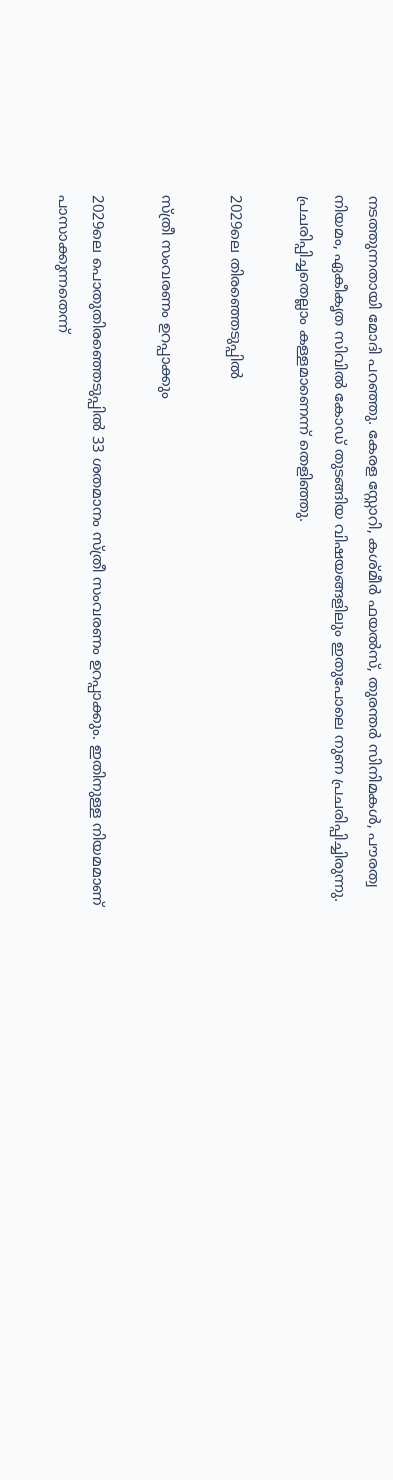നടത്തുന്നതായി മോദി പറഞ്ഞു. കേരള സ്റ്റോറി, കശ്മീർ ഫയൽസ്, തുരന്തർ സിനിമകൾ, പൗരത്വ നിയമം, ഏകീകൃത സിവിൽ കോഡ് തുടങ്ങിയ വിഷയങ്ങളിലും ഇതുപോലെ നുണ പ്രചരിപ്പിച്ചിരുന്നു. പ്രചരിപ്പിച്ചതെല്ലാം കള്ളമാണെന്ന് തെളിഞ്ഞു.

2029ലെ തിരഞ്ഞെടുപ്പിൽ

സ്ത്രീ സംവരണം ഉറപ്പാക്കും

2029ലെ പൊതുതിരഞ്ഞെടുപ്പിൽ 33 ശതമാനം സ്ത്രീ സംവരണം ഉറപ്പാക്കും. ഇതിനുള്ള നിയമമാണ് പാസാക്കുന്നതെന്ന്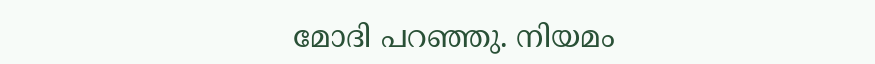മോദി പറഞ്ഞു. നിയമം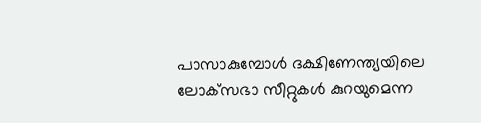പാസാകുമ്പോൾ ദക്ഷിണേന്ത്യയിലെ ലോക്‌സഭാ സീറ്റുകൾ കുറയുമെന്ന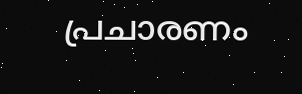പ്രചാരണം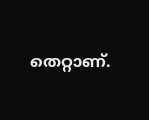തെറ്റാണ്.